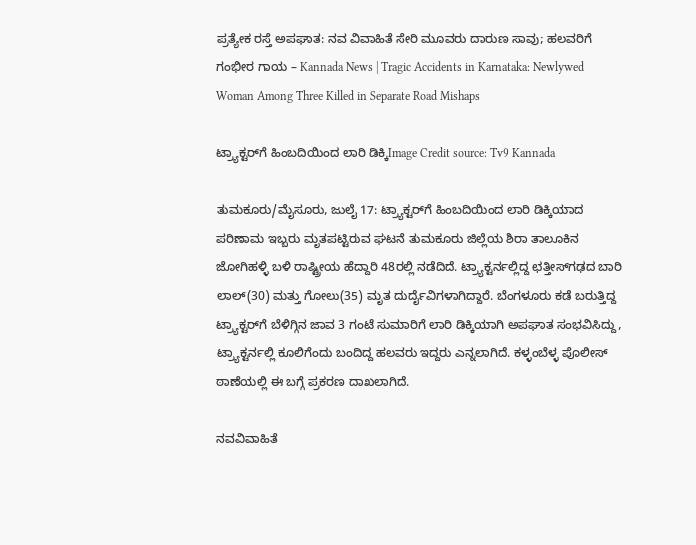ಪ್ರತ್ಯೇಕ ರಸ್ತೆ ಅಪಘಾತ: ನವ ವಿವಾಹಿತೆ ಸೇರಿ ಮೂವರು ದಾರುಣ ಸಾವು; ಹಲವರಿಗೆ ಗಂಭೀರ ಗಾಯ – Kannada News | Tragic Accidents in Karnataka: Newlywed Woman Among Three Killed in Separate Road Mishaps

ಟ್ರ್ಯಾಕ್ಟರ್‌ಗೆ ಹಿಂಬದಿಯಿಂದ ಲಾರಿ ಡಿಕ್ಕಿImage Credit source: Tv9 Kannada

ತುಮಕೂರು/ಮೈಸೂರು, ಜುಲೈ 17: ಟ್ರ್ಯಾಕ್ಟರ್‌ಗೆ ಹಿಂಬದಿಯಿಂದ ಲಾರಿ ಡಿಕ್ಕಿಯಾದ ಪರಿಣಾಮ ಇಬ್ಬರು ಮೃತಪಟ್ಟಿರುವ ಘಟನೆ ತುಮಕೂರು ಜಿಲ್ಲೆಯ ಶಿರಾ ತಾಲೂಕಿನ ಜೋಗಿಹಳ್ಳಿ ಬಳಿ ರಾಷ್ಟ್ರೀಯ ಹೆದ್ದಾರಿ 48ರಲ್ಲಿ ನಡೆದಿದೆ. ಟ್ರ್ಯಾಕ್ಟರ್ನಲ್ಲಿದ್ದ ಛತ್ತೀಸ್‌ಗಢದ ಬಾರಿ ಲಾಲ್(30) ಮತ್ತು ಗೋಲು(35) ಮೃತ ದುರ್ದೈವಿಗಳಾಗಿದ್ದಾರೆ. ಬೆಂಗಳೂರು ಕಡೆ ಬರುತ್ತಿದ್ದ ಟ್ರ್ಯಾಕ್ಟರ್‌ಗೆ ಬೆಳಿಗ್ಗಿನ ಜಾವ 3 ಗಂಟೆ ಸುಮಾರಿಗೆ ಲಾರಿ ಡಿಕ್ಕಿಯಾಗಿ ಅಪಘಾತ ಸಂಭವಿಸಿದ್ದು, ಟ್ರ್ಯಾಕ್ಟರ್ನಲ್ಲಿ ಕೂಲಿಗೆಂದು ಬಂದಿದ್ದ ಹಲವರು ಇದ್ದರು ಎನ್ನಲಾಗಿದೆ. ಕಳ್ಳಂಬೆಳ್ಳ ಪೊಲೀಸ್ ಠಾಣೆಯಲ್ಲಿ ಈ ಬಗ್ಗೆ ಪ್ರಕರಣ ದಾಖಲಾಗಿದೆ.

ನವವಿವಾಹಿತೆ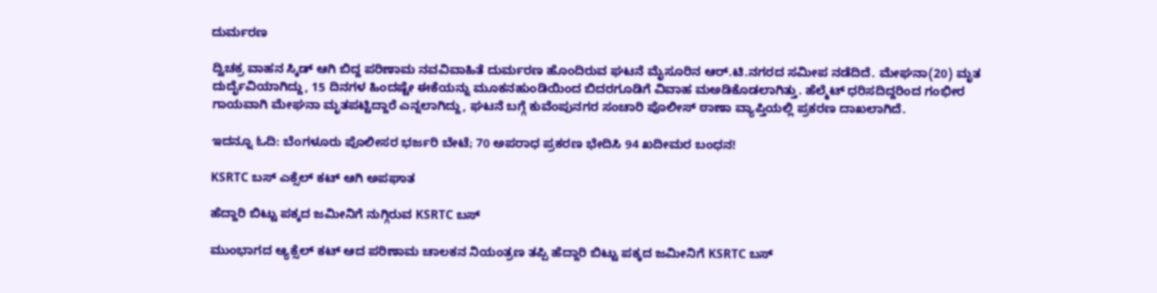ದುರ್ಮರಣ

ದ್ವಿಚಕ್ರ ವಾಹನ ಸ್ಕಿಡ್ ಆಗಿ ಬಿದ್ದ ಪರಿಣಾಮ ನವವಿವಾಹಿತೆ ದುರ್ಮರಣ ಹೊಂದಿರುವ ಘಟನೆ ಮೈಸೂರಿನ ಆರ್.ಟಿ.ನಗರದ ಸಮೀಪ ನಡೆದಿದೆ. ಮೇಘನಾ(20) ಮೃತ ದುರ್ದೈವಿಯಾಗಿದ್ದು, 15 ದಿನಗಳ ಹಿಂದಷ್ಟೇ ಈಕೆಯನ್ನು ಮೂಕನಹುಂಡಿಯಿಂದ ಬಿದರಗೂಡಿಗೆ ವಿವಾಹ ಮಅಡಿಕೊಡಲಾಗಿತ್ತು. ಹೆಲ್ಮೆಟ್ ಧರಿಸದಿದ್ದರಿಂದ ಗಂಭೀರ ಗಾಯವಾಗಿ ಮೇಘನಾ ಮೃತಪಟ್ಟಿದ್ದಾರೆ ಎನ್ನಲಾಗಿದ್ದು, ಘಟನೆ ಬಗ್ಗೆ ಕುವೆಂಪುನಗರ ಸಂಚಾರಿ ಪೊಲೀಸ್ ಠಾಣಾ ವ್ಯಾಪ್ತಿಯಲ್ಲಿ ಪ್ರಕರಣ ದಾಖಲಾಗಿದೆ.

ಇದನ್ನೂ ಓದಿ: ಬೆಂಗಳೂರು ಪೊಲೀಸರ ಭರ್ಜರಿ ಬೇಟೆ; 70 ಅಪರಾಧ ಪ್ರಕರಣ ಭೇದಿಸಿ 94 ಖದೀಮರ ಬಂಧನ!

KSRTC ಬಸ್ ಎಕ್ಸೆಲ್ ಕಟ್ ಆಗಿ ಅಪಘಾತ

ಹೆದ್ದಾರಿ ಬಿಟ್ಟು ಪಕ್ಕದ ಜಮೀನಿಗೆ ನುಗ್ಗಿರುವ KSRTC ಬಸ್

ಮುಂಭಾಗದ ಆ್ಯಕ್ಸೆಲ್ ಕಟ್ ಆದ ಪರಿಣಾಮ ಚಾಲಕನ ನಿಯಂತ್ರಣ ತಪ್ಪಿ ಹೆದ್ದಾರಿ ಬಿಟ್ಟು ಪಕ್ಕದ ಜಮೀನಿಗೆ KSRTC ಬಸ್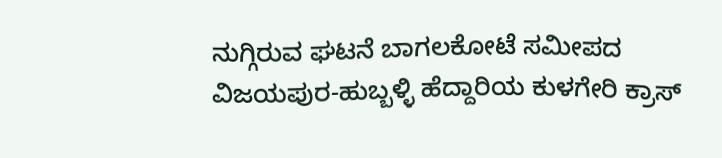ನುಗ್ಗಿರುವ ಘಟನೆ ಬಾಗಲಕೋಟೆ ಸಮೀಪದ ವಿಜಯಪುರ-ಹುಬ್ಬಳ್ಳಿ ಹೆದ್ದಾರಿಯ ಕುಳಗೇರಿ ಕ್ರಾಸ್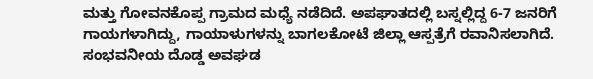ಮತ್ತು ಗೋವನಕೊಪ್ಪ ಗ್ರಾಮದ ಮಧ್ಯೆ ನಡೆದಿದೆ. ಅಪಘಾತದಲ್ಲಿ ಬಸ್ನಲ್ಲಿದ್ದ 6-7 ಜನರಿಗೆ ಗಾಯಗಳಾಗಿದ್ದು, ಗಾಯಾಳುಗಳನ್ನು ಬಾಗಲಕೋಟೆ ಜಿಲ್ಲಾ ಆಸ್ಪತ್ರೆಗೆ ರವಾನಿಸಲಾಗಿದೆ. ಸಂಭವನೀಯ ದೊಡ್ಡ ಅವಘಡ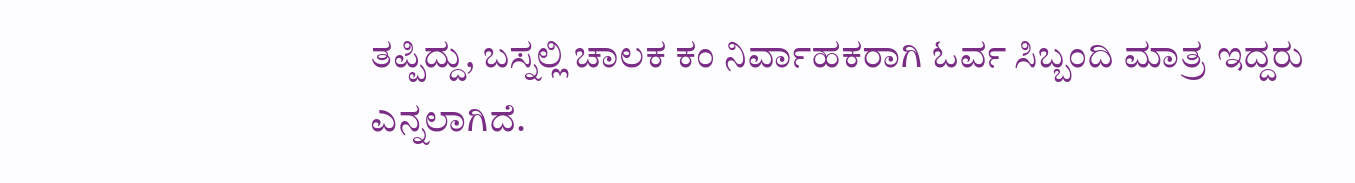ತಪ್ಪಿದ್ದು, ಬಸ್ನಲ್ಲಿ ಚಾಲಕ ಕಂ ನಿರ್ವಾಹಕರಾಗಿ ಓರ್ವ ಸಿಬ್ಬಂದಿ ಮಾತ್ರ ಇದ್ದರು ಎನ್ನಲಾಗಿದೆ.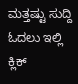ಮತ್ತಷ್ಟು ಸುದ್ದಿ ಓದಲು ಇಲ್ಲಿ ಕ್ಲಿಕ್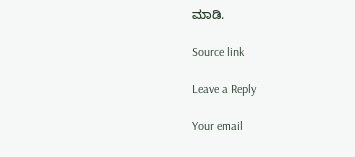ಮಾಡಿ.

Source link

Leave a Reply

Your email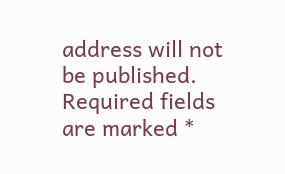address will not be published. Required fields are marked *